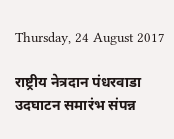Thursday, 24 August 2017

राष्ट्रीय नेत्रदान पंधरवाडा उदघाटन समारंभ संपन्न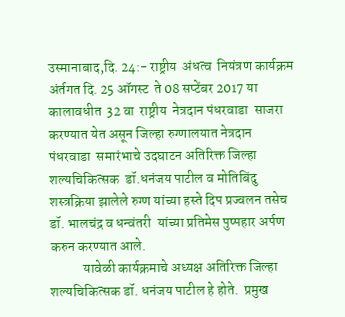उस्मानाबाद,दि. 24:- राष्ट्रीय  अंधत्व  नियंत्रण कार्यक्रम  अंर्तगत दि. 25 ऑगस्ट  ते 08 सप्टेंबर 2017 या  कालावधीत  32 वा  राष्ट्रीय  नेत्रदान पंधरवाडा  साजरा  करण्यात येत असून जिल्हा रुग्णालयात नेत्रदान पंधरवाडा  समारंभाचे उदघाटन अतिरिक्त जिल्हा शल्यचिकित्सक  डॉ.धनंजय पाटील व मोतिबिंदु शस्त्रक्रिया झालेले रुग्ण यांच्या हस्ते दिप प्रज्वलन तसेच डॉ. भालचंद्र व धन्वंतरी  यांच्या प्रतिमेस पुष्पहार अर्पण करुन करण्यात आले.
            यावेळी कार्यक्रमाचे अध्यक्ष अतिरिक्त जिल्हा शल्यचिकित्सक डॉ. धनंजय पाटील हे होते.  प्रमुख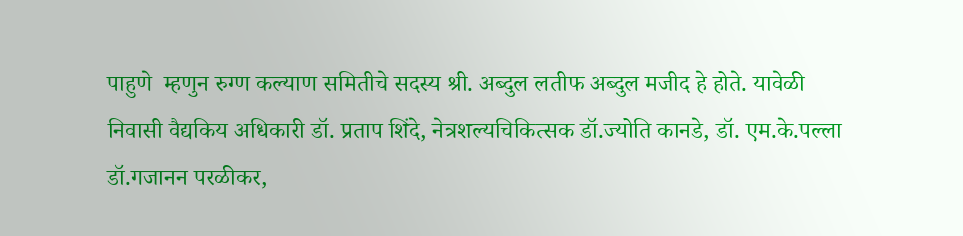पाहुणे  म्हणुन रुग्ण कल्याण समितीचे सदस्य श्री. अब्दुल लतीफ अब्दुल मजीद हे होते. यावेळी  निवासी वैद्यकिय अधिकारी डॉ. प्रताप शिंदे, नेत्रशल्यचिकित्सक डॉ.ज्योति कानडे, डॉ. एम.के.पल्ला डॉ.गजानन परळीकर,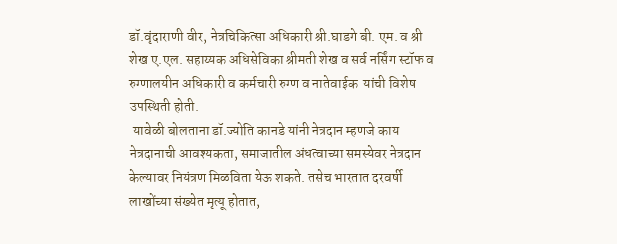डॉ.वृंदाराणी वीर, नेत्रचिकित्सा अधिकारी श्री.घाडगे बी. एम. व श्री शेख ए.एल. सहाय्यक अधिसेविका श्रीमती शेख व सर्व नर्सिंग स्टॉफ व रुग्णालयीन अधिकारी व कर्मचारी रुग्ण व नातेवाईक  यांची विशेष उपस्थिती होती.
 यावेळी बोलताना डॉ.ज्योति कानडे यांनी नेत्रदान म्हणजे काय नेत्रदानाची आवश्यकता, समाजातील अंधत्वाच्या समस्येवर नेत्रदान केल्यावर नियंत्रण मिळविता येऊ शकते. तसेच भारतात दरवर्षी लाखोंच्या संख्येत मृत्यू होतात,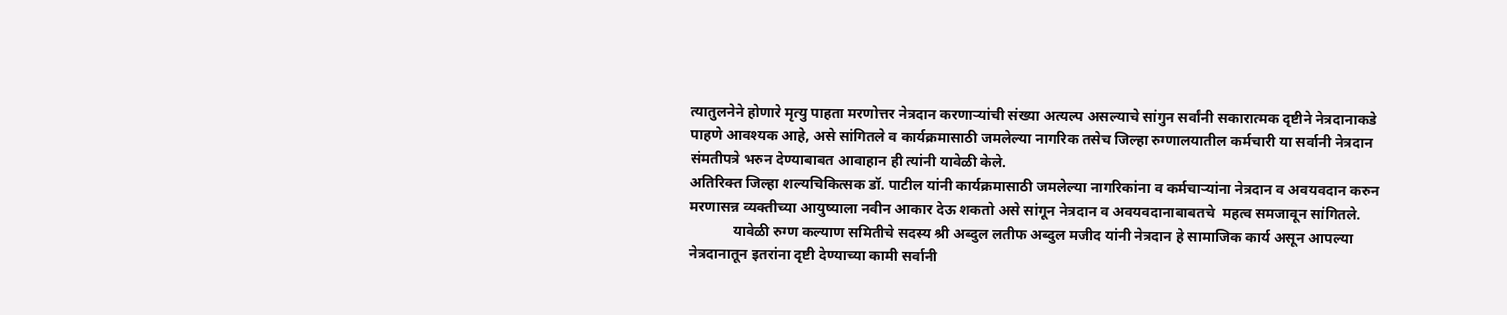त्यातुलनेने होणारे मृत्यु पाहता मरणोत्तर नेत्रदान करणाऱ्यांची संख्या अत्यल्प असल्याचे सांगुन सर्वांनी सकारात्मक दृष्टीने नेत्रदानाकडे पाहणे आवश्यक आहे, असे सांगितले व कार्यक्रमासाठी जमलेल्या नागरिक तसेच जिल्हा रुग्णालयातील कर्मचारी या सर्वानी नेत्रदान संमतीपत्रे भरुन देण्याबाबत आवाहान ही त्यांनी यावेळी केले.
अतिरिक्त जिल्हा शल्यचिकित्सक डॉ. पाटील यांनी कार्यक्रमासाठी जमलेल्या नागरिकांना व कर्मचाऱ्यांना नेत्रदान व अवयवदान करुन मरणासन्न व्यक्तीच्या आयुष्याला नवीन आकार देऊ शकतो असे सांगून नेत्रदान व अवयवदानाबाबतचे  महत्व समजावून सांगितले.
            यावेळी रुग्ण कल्याण समितीचे सदस्य श्री अब्दुल लतीफ अब्दुल मजीद यांनी नेत्रदान हे सामाजिक कार्य असून आपल्या नेत्रदानातून इतरांना दृष्टी देण्याच्या कामी सर्वानी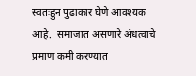स्वतःहुन पुढाकार घेणे आवश्यक आहे.  समाजात असणारे अंधत्वाचे प्रमाण कमी करण्यात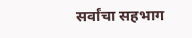सर्वांचा सहभाग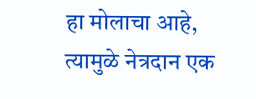हा मोलाचा आहे, त्यामुळे नेत्रदान एक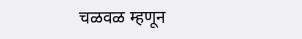चळवळ म्हणून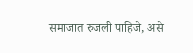समाजात रुजली पाहिजे, असे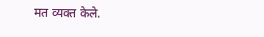मत व्यक्त केले.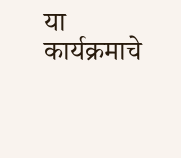या कार्यक्रमाचे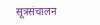सूत्रसंचालन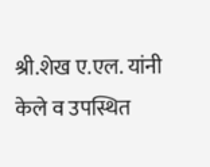श्री.शेख ए.एल. यांनी केले व उपस्थित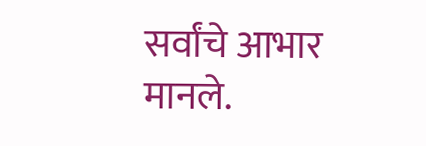सर्वांचे आभार मानले.